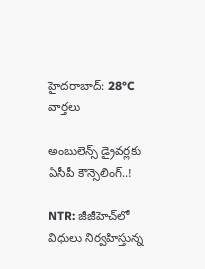హైదరాబాద్: 28°C
వార్తలు

అంబులెన్స్ డ్రైవర్లకు ఏసీపీ కౌన్సెలింగ్..!

NTR: జీజీహెచ్‌లో విధులు నిర్వహిస్తున్న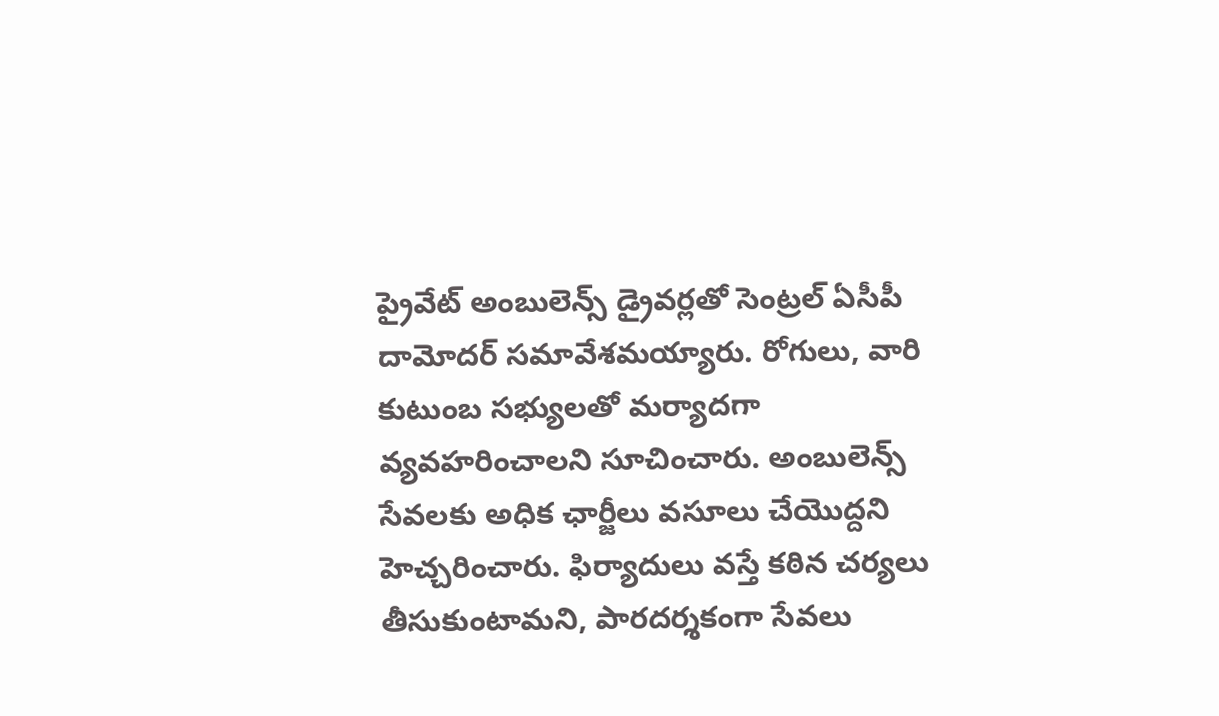ప్రైవేట్ అంబులెన్స్ డ్రైవర్లతో సెంట్రల్ ఏసీపీ దామోదర్ సమావేశమయ్యారు. రోగులు, వారి కుటుంబ సభ్యులతో మర్యాదగా వ్యవహరించాలని సూచించారు. అంబులెన్స్ సేవలకు అధిక ఛార్జీలు వసూలు చేయొద్దని హెచ్చరించారు. ఫిర్యాదులు వస్తే కఠిన చర్యలు తీసుకుంటామని, పారదర్శకంగా సేవలు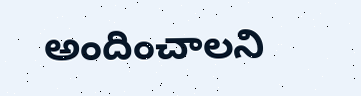అందించాలని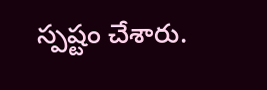స్పష్టం చేశారు.